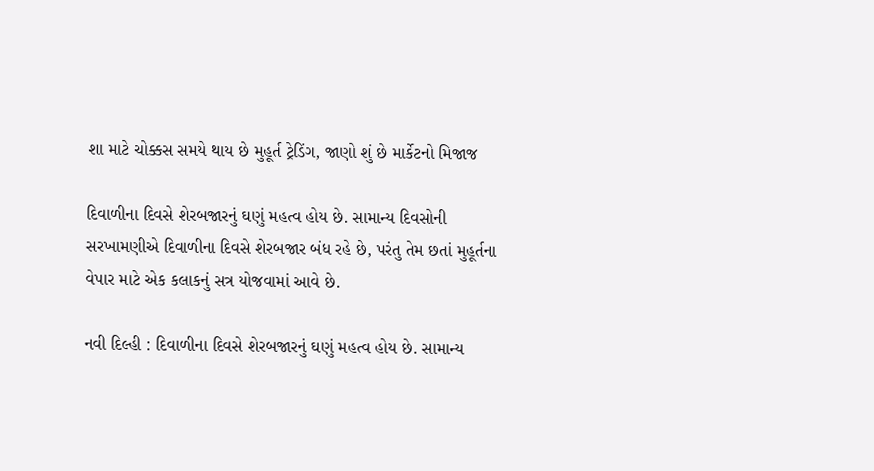શા માટે ચોક્કસ સમયે થાય છે મુહૂર્ત ટ્રેડિંગ, જાણો શું છે માર્કેટનો મિજાજ

દિવાળીના દિવસે શેરબજારનું ઘણું મહત્વ હોય છે. સામાન્ય દિવસોની સરખામણીએ દિવાળીના દિવસે શેરબજાર બંધ રહે છે, પરંતુ તેમ છતાં મુહૂર્તના વેપાર માટે એક કલાકનું સત્ર યોજવામાં આવે છે.

નવી દિલ્હી : દિવાળીના દિવસે શેરબજારનું ઘણું મહત્વ હોય છે. સામાન્ય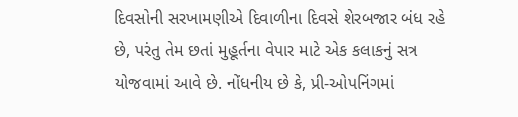દિવસોની સરખામણીએ દિવાળીના દિવસે શેરબજાર બંધ રહે છે, પરંતુ તેમ છતાં મુહૂર્તના વેપાર માટે એક કલાકનું સત્ર યોજવામાં આવે છે. નોંધનીય છે કે, પ્રી-ઓપનિંગમાં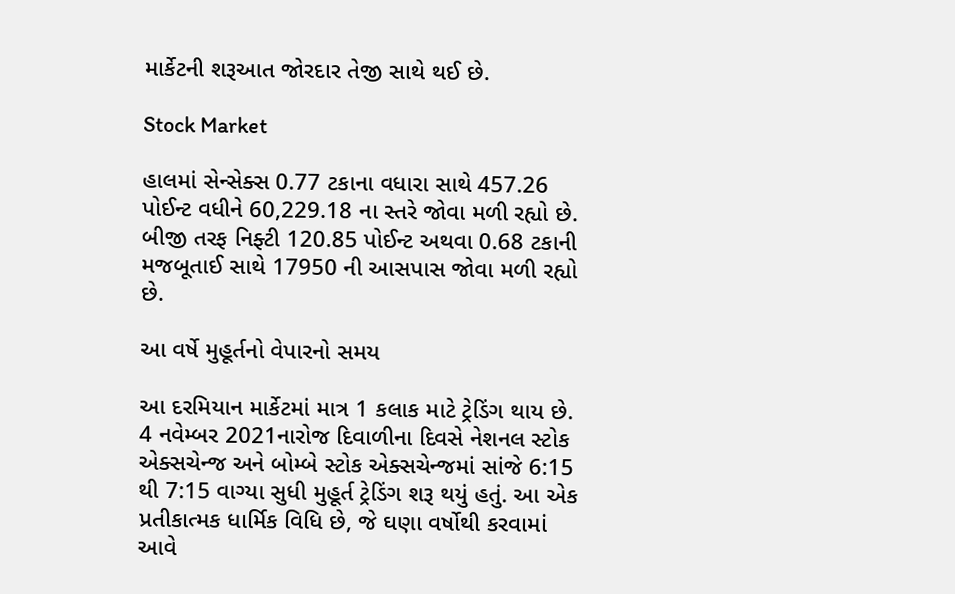માર્કેટની શરૂઆત જોરદાર તેજી સાથે થઈ છે.

Stock Market

હાલમાં સેન્સેક્સ 0.77 ટકાના વધારા સાથે 457.26 પોઈન્ટ વધીને 60,229.18 ના સ્તરે જોવા મળી રહ્યો છે. બીજી તરફ નિફ્ટી 120.85 પોઈન્ટ અથવા 0.68 ટકાની મજબૂતાઈ સાથે 17950 ની આસપાસ જોવા મળી રહ્યો છે.

આ વર્ષે મુહૂર્તનો વેપારનો સમય

આ દરમિયાન માર્કેટમાં માત્ર 1 કલાક માટે ટ્રેડિંગ થાય છે. 4 નવેમ્બર 2021નારોજ દિવાળીના દિવસે નેશનલ સ્ટોક એક્સચેન્જ અને બોમ્બે સ્ટોક એક્સચેન્જમાં સાંજે 6:15 થી 7:15 વાગ્યા સુધી મુહૂર્ત ટ્રેડિંગ શરૂ થયું હતું. આ એક પ્રતીકાત્મક ધાર્મિક વિધિ છે, જે ઘણા વર્ષોથી કરવામાં આવે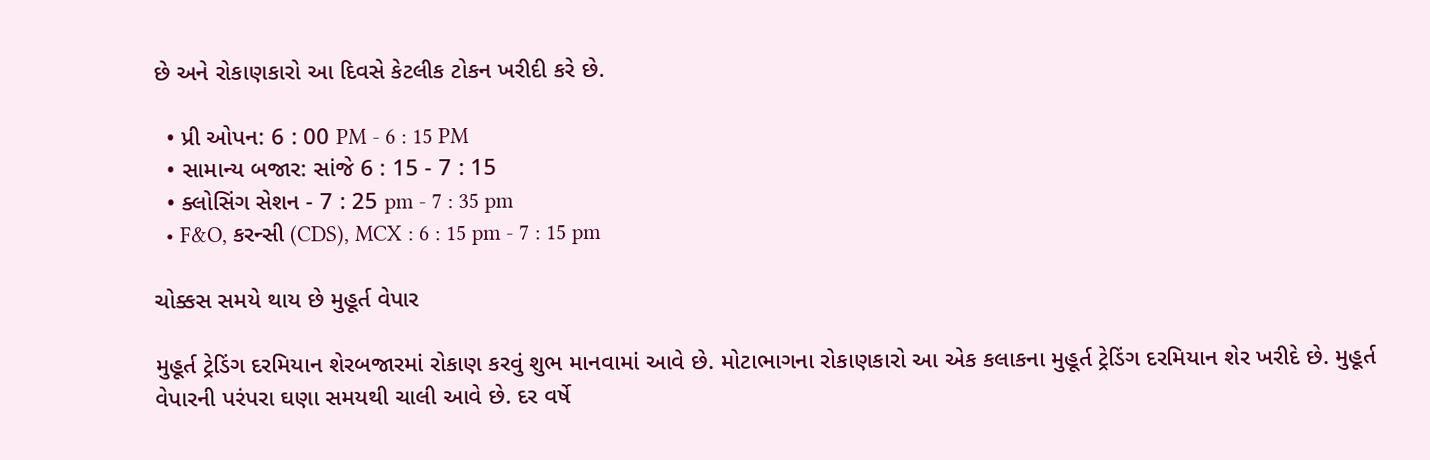છે અને રોકાણકારો આ દિવસે કેટલીક ટોકન ખરીદી કરે છે.

  • પ્રી ઓપન: 6 : 00 PM - 6 : 15 PM
  • સામાન્ય બજાર: સાંજે 6 : 15 - 7 : 15
  • ક્લોસિંગ સેશન - 7 : 25 pm - 7 : 35 pm
  • F&O, કરન્સી (CDS), MCX : 6 : 15 pm - 7 : 15 pm

ચોક્કસ સમયે થાય છે મુહૂર્ત વેપાર

મુહૂર્ત ટ્રેડિંગ દરમિયાન શેરબજારમાં રોકાણ કરવું શુભ માનવામાં આવે છે. મોટાભાગના રોકાણકારો આ એક કલાકના મુહૂર્ત ટ્રેડિંગ દરમિયાન શેર ખરીદે છે. મુહૂર્ત વેપારની પરંપરા ઘણા સમયથી ચાલી આવે છે. દર વર્ષે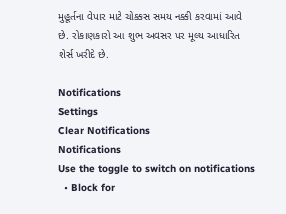મુહૂર્તના વેપાર માટે ચોક્કસ સમય નક્કી કરવામાં આવે છે. રોકાણકારો આ શુભ અવસર પર મૂલ્ય આધારિત શેર્સ ખરીદે છે.

Notifications
Settings
Clear Notifications
Notifications
Use the toggle to switch on notifications
  • Block for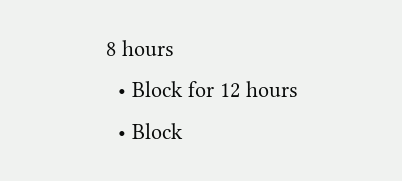8 hours
  • Block for 12 hours
  • Block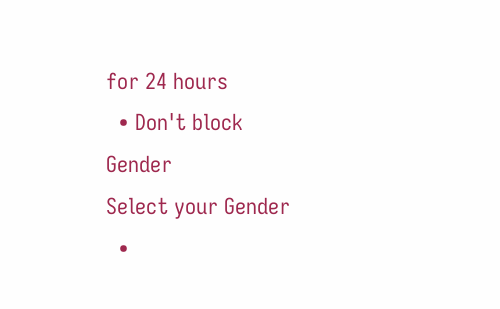for 24 hours
  • Don't block
Gender
Select your Gender
  •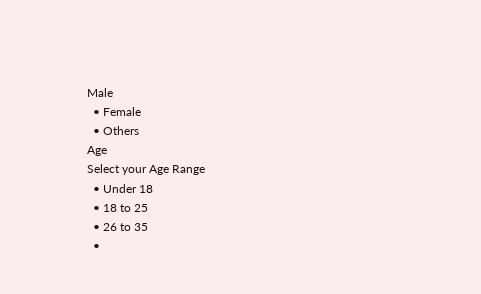Male
  • Female
  • Others
Age
Select your Age Range
  • Under 18
  • 18 to 25
  • 26 to 35
  •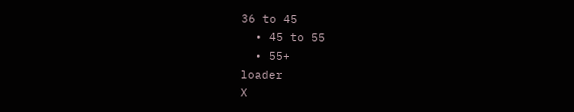36 to 45
  • 45 to 55
  • 55+
loader
X